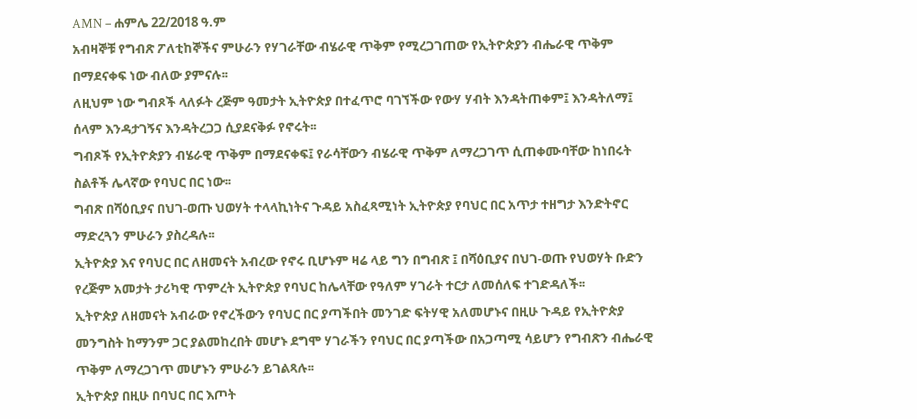AMN – ሐምሌ 22/2018 ዓ.ም
አብዛኞቹ የግብጽ ፖለቲከኞችና ምሁራን የሃገራቸው ብሄራዊ ጥቅም የሚረጋገጠው የኢትዮጵያን ብሔራዊ ጥቅም በማደናቀፍ ነው ብለው ያምናሉ፡፡
ለዚህም ነው ግብጾች ላለፉት ረጅም ዓመታት ኢትዮጵያ በተፈጥሮ ባገኘችው የውሃ ሃብት እንዳትጠቀም፤ እንዳትለማ፤ ሰላም እንዳታገኝና እንዳትረጋጋ ሲያደናቅፉ የኖሩት፡፡
ግብጾች የኢትዮጵያን ብሄራዊ ጥቅም በማደናቀፍ፤ የራሳቸውን ብሄራዊ ጥቅም ለማረጋገጥ ሲጠቀሙባቸው ከነበሩት ስልቶች ሌላኛው የባህር በር ነው፡፡
ግብጽ በሻዕቢያና በህገ-ወጡ ህወሃት ተላላኪነትና ጉዳይ አስፈጻሚነት ኢትዮጵያ የባህር በር አጥታ ተዘግታ እንድትኖር ማድረጓን ምሁራን ያስረዳሉ፡፡
ኢትዮጵያ እና የባህር በር ለዘመናት አብረው የኖሩ ቢሆኑም ዛሬ ላይ ግን በግብጽ ፤ በሻዕቢያና በህገ-ወጡ የህወሃት ቡድን የረጅም አመታት ታሪካዊ ጥምረት ኢትዮጵያ የባህር ከሌላቸው የዓለም ሃገራት ተርታ ለመሰለፍ ተገድዳለች፡፡
ኢትዮጵያ ለዘመናት አብራው የኖረችውን የባህር በር ያጣችበት መንገድ ፍትሃዊ አለመሆኑና በዚሁ ጉዳይ የኢትዮጵያ መንግስት ከማንም ጋር ያልመከረበት መሆኑ ደግሞ ሃገራችን የባህር በር ያጣችው በአጋጣሚ ሳይሆን የግብጽን ብሔራዊ ጥቅም ለማረጋገጥ መሆኑን ምሁራን ይገልጻሉ፡፡
ኢትዮጵያ በዚሁ በባህር በር እጦት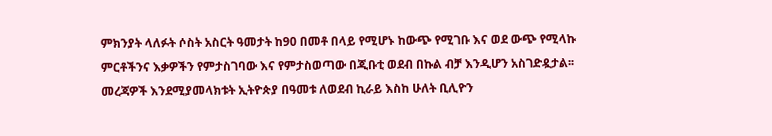ምክንያት ላለፉት ሶስት አስርት ዓመታት ከ90 በመቶ በላይ የሚሆኑ ከውጭ የሚገቡ እና ወደ ውጭ የሚላኩ ምርቶችንና እቃዎችን የምታስገባው እና የምታስወጣው በጂቡቲ ወደብ በኩል ብቻ እንዲሆን አስገድዷታል፡፡
መረጃዎች እንደሚያመላክቱት ኢትዮጵያ በዓመቱ ለወደብ ኪራይ እስከ ሁለት ቢሊዮን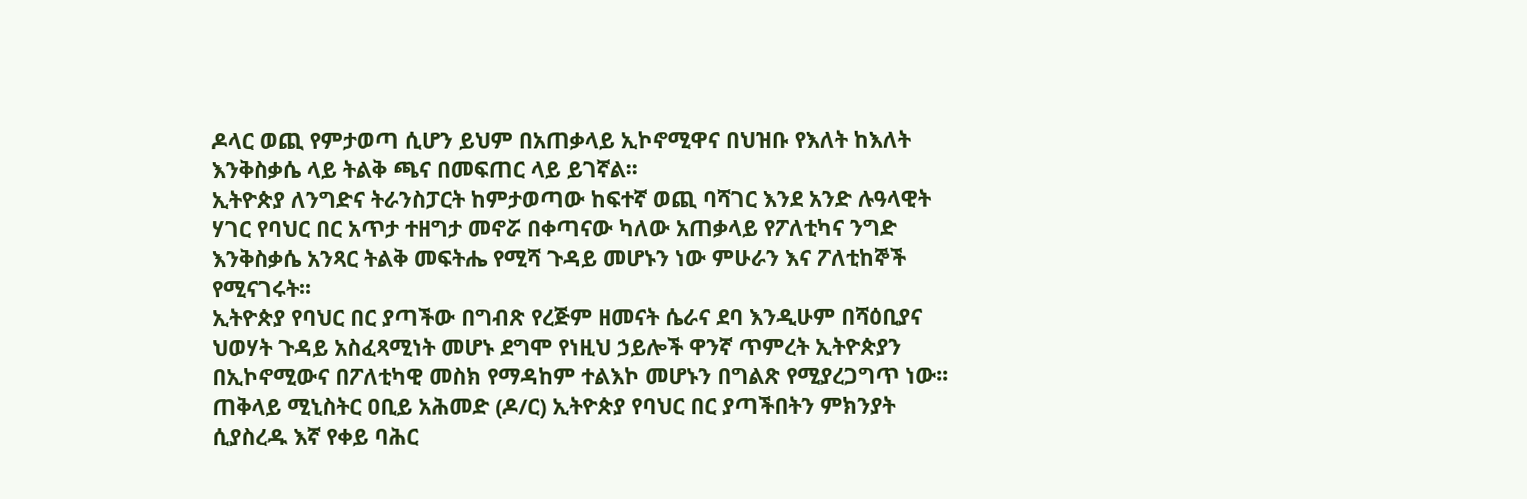ዶላር ወጪ የምታወጣ ሲሆን ይህም በአጠቃላይ ኢኮኖሚዋና በህዝቡ የእለት ከእለት እንቅስቃሴ ላይ ትልቅ ጫና በመፍጠር ላይ ይገኛል፡፡
ኢትዮጵያ ለንግድና ትራንስፓርት ከምታወጣው ከፍተኛ ወጪ ባሻገር እንደ አንድ ሉዓላዊት ሃገር የባህር በር አጥታ ተዘግታ መኖሯ በቀጣናው ካለው አጠቃላይ የፖለቲካና ንግድ እንቅስቃሴ አንጻር ትልቅ መፍትሔ የሚሻ ጉዳይ መሆኑን ነው ምሁራን እና ፖለቲከኞች የሚናገሩት፡፡
ኢትዮጵያ የባህር በር ያጣችው በግብጽ የረጅም ዘመናት ሴራና ደባ እንዲሁም በሻዕቢያና ህወሃት ጉዳይ አስፈጻሚነት መሆኑ ደግሞ የነዚህ ኃይሎች ዋንኛ ጥምረት ኢትዮጵያን በኢኮኖሚውና በፖለቲካዊ መስክ የማዳከም ተልእኮ መሆኑን በግልጽ የሚያረጋግጥ ነው፡፡
ጠቅላይ ሚኒስትር ዐቢይ አሕመድ (ዶ/ር) ኢትዮጵያ የባህር በር ያጣችበትን ምክንያት ሲያስረዱ እኛ የቀይ ባሕር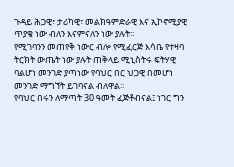ጉዳይ ሕጋዊ፣ ታሪካዊ፣ መልክዓምድራዊ እና ኢኮኖሚያዊ ጥያቄ ነው ብለን እናምናለን ነው ያሉት፡፡
የሚገባንን መጠየቅ ነውር ብሎ የሚፈርጅ እሳቤ የተዛባ ትርክት ውጤት ነው ያሉት ጠቅላይ ሚኒስትሩ ፍትሃዊ ባልሆነ መንገድ ያጣነው የባህር በር ህጋዊ በመሆነ መንገድ ማግኘት ይገባናል ብለዋል፡፡
የባህር በሩን ለማጣት 30 ዓመት ፈጅቶብናል፤ ነገር ግን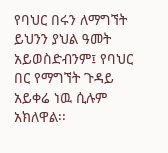የባህር በሩን ለማግኘት ይህንን ያህል ዓመት አይወስድብንም፤ የባህር በር የማግኘት ጉዳይ አይቀሬ ነዉ ሲሉም አክለዋል፡፡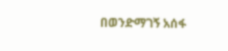በወንድማገኝ አሰፋ